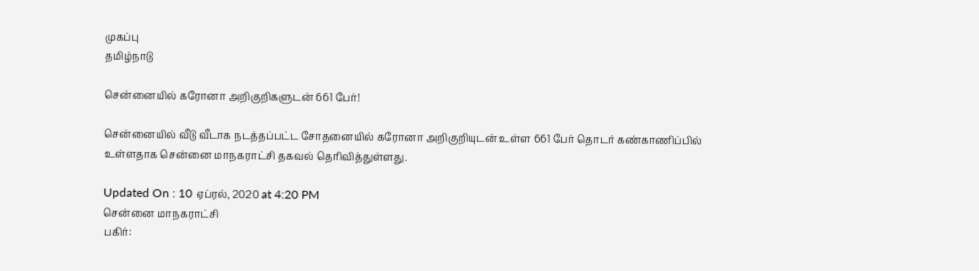முகப்பு
தமிழ்நாடு

சென்னையில் கரோனா அறிகுறிகளுடன் 661 பேர்!

சென்னையில் வீடு வீடாக நடத்தப்பட்ட சோதனையில் கரோனா அறிகுறியுடன் உள்ள 661 பேர் தொடர் கண்காணிப்பில் உள்ளதாக சென்னை மாநகராட்சி தகவல் தெரிவித்துள்ளது.

Updated On : 10 ஏப்ரல், 2020 at 4:20 PM
சென்னை மாநகராட்சி
பகிர்: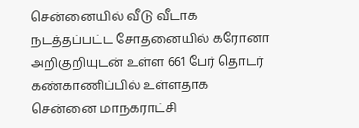சென்னையில் வீடு வீடாக நடத்தப்பட்ட சோதனையில் கரோனா அறிகுறியுடன் உள்ள 661 பேர் தொடர் கண்காணிப்பில் உள்ளதாக சென்னை மாநகராட்சி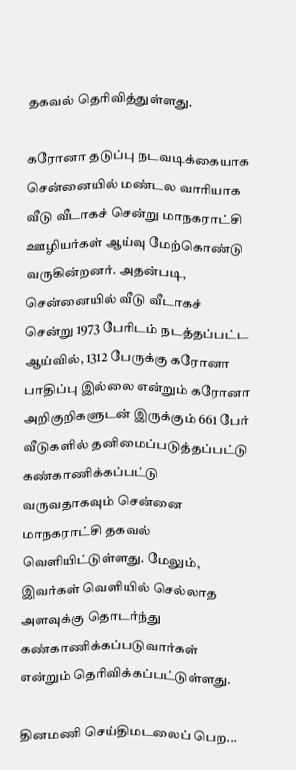தகவல் தெரிவித்துள்ளது.

கரோனா தடுப்பு நடவடிக்கையாக சென்னையில் மண்டல வாரியாக வீடு வீடாகச் சென்று மாநகராட்சி ஊழியர்கள் ஆய்வு மேற்கொண்டு வருகின்றனர். அதன்படி, சென்னையில் வீடு வீடாகச் சென்று 1973 பேரிடம் நடத்தப்பட்ட ஆய்வில், 1312 பேருக்கு கரோனா பாதிப்பு இல்லை என்றும் கரோனா அறிகுறிகளுடன் இருக்கும் 661 பேர் வீடுகளில் தனிமைப்படுத்தப்பட்டு கண்காணிக்கப்பட்டு வருவதாகவும் சென்னை மாநகராட்சி தகவல் வெளியிட்டுள்ளது. மேலும், இவர்கள் வெளியில் செல்லாத அளவுக்கு தொடர்ந்து கண்காணிக்கப்படுவார்கள் என்றும் தெரிவிக்கப்பட்டுள்ளது.

தினமணி செய்திமடலைப் பெற...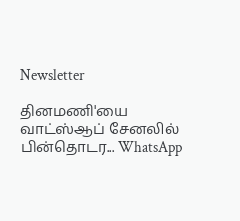Newsletter

தினமணி'யை வாட்ஸ்ஆப் சேனலில் பின்தொடர... WhatsApp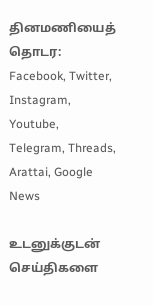தினமணியைத் தொடர: Facebook, Twitter, Instagram, Youtube, Telegram, Threads, Arattai, Google News

உடனுக்குடன் செய்திகளை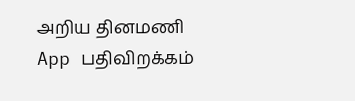அறிய தினமணி App பதிவிறக்கம்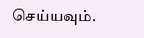செய்யவும்.